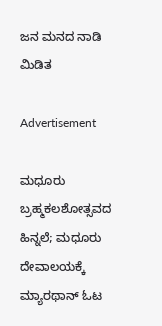ಜನ ಮನದ ನಾಡಿ ಮಿಡಿತ

Advertisement

ಮಧೂರು ಬ್ರಹ್ಮಕಲಶೋತ್ಸವದ ಹಿನ್ನಲೆ; ಮಧೂರು ದೇವಾಲಯಕ್ಕೆ ಮ್ಯಾರಥಾನ್ ಓಟ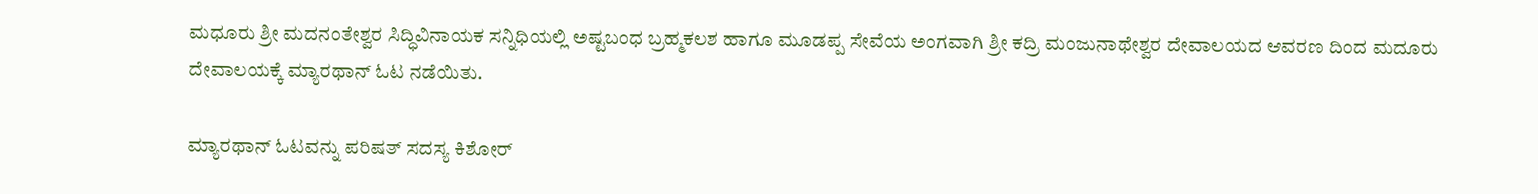ಮಧೂರು ಶ್ರೀ ಮದನಂತೇಶ್ವರ ಸಿದ್ಧಿವಿನಾಯಕ ಸನ್ನಿಧಿಯಲ್ಲಿ ಅಷ್ಟಬಂಧ ಬ್ರಹ್ಮಕಲಶ ಹಾಗೂ ಮೂಡಪ್ಪ ಸೇವೆಯ ಅಂಗವಾಗಿ ಶ್ರೀ ಕದ್ರಿ ಮಂಜುನಾಥೇಶ್ವರ ದೇವಾಲಯದ ಆವರಣ ದಿಂದ ಮದೂರು ದೇವಾಲಯಕ್ಕೆ ಮ್ಯಾರಥಾನ್ ಓಟ ನಡೆಯಿತು.

ಮ್ಯಾರಥಾನ್ ಓಟವನ್ನು ಪರಿಷತ್ ಸದಸ್ಯ ಕಿಶೋರ್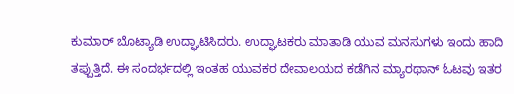ಕುಮಾರ್ ಬೊಟ್ಯಾಡಿ ಉದ್ಘಾಟಿಸಿದರು. ಉದ್ಘಾಟಕರು ಮಾತಾಡಿ ಯುವ ಮನಸುಗಳು ಇಂದು ಹಾದಿ ತಪ್ಪುತ್ತಿದೆ. ಈ ಸಂದರ್ಭದಲ್ಲಿ ಇಂತಹ ಯುವಕರ ದೇವಾಲಯದ ಕಡೆಗಿನ ಮ್ಯಾರಥಾನ್ ಓಟವು ಇತರ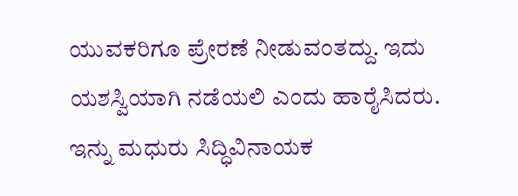ಯುವಕರಿಗೂ ಪ್ರೇರಣೆ ನೀಡುವಂತದ್ದು. ಇದು ಯಶಸ್ವಿಯಾಗಿ ನಡೆಯಲಿ ಎಂದು ಹಾರೈಸಿದರು. ಇನ್ನು ಮಧುರು ಸಿದ್ಧಿವಿನಾಯಕ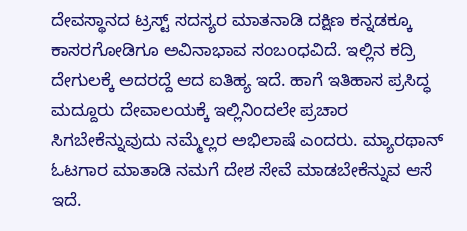ದೇವಸ್ಥಾನದ ಟ್ರಸ್ಟ್ ಸದಸ್ಯರ ಮಾತನಾಡಿ ದಕ್ಷಿಣ ಕನ್ನಡಕ್ಕೂ ಕಾಸರಗೋಡಿಗೂ ಅವಿನಾಭಾವ ಸಂಬoಧವಿದೆ. ಇಲ್ಲಿನ ಕದ್ರಿ ದೇಗುಲಕ್ಕೆ ಅದರದ್ದೆ ಆದ ಐತಿಹ್ಯ ಇದೆ. ಹಾಗೆ ಇತಿಹಾಸ ಪ್ರಸಿದ್ಧ ಮದ್ದೂರು ದೇವಾಲಯಕ್ಕೆ ಇಲ್ಲಿನಿಂದಲೇ ಪ್ರಚಾರ ಸಿಗಬೇಕೆನ್ನುವುದು ನಮ್ಮೆಲ್ಲರ ಅಭಿಲಾಷೆ ಎಂದರು. ಮ್ಯಾರಥಾನ್ ಓಟಗಾರ ಮಾತಾಡಿ ನಮಗೆ ದೇಶ ಸೇವೆ ಮಾಡಬೇಕೆನ್ನುವ ಆಸೆ ಇದೆ.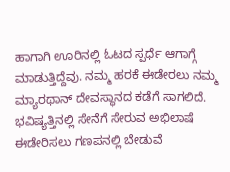ಹಾಗಾಗಿ ಊರಿನಲ್ಲಿ ಓಟದ ಸ್ಪರ್ಧೆ ಆಗಾಗ್ಗೆ ಮಾಡುತ್ತಿದ್ದೆವು. ನಮ್ಮ ಹರಕೆ ಈಡೇರಲು ನಮ್ಮ ಮ್ಯಾರಥಾನ್ ದೇವಸ್ಥಾನದ ಕಡೆಗೆ ಸಾಗಲಿದೆ. ಭವಿಷ್ಯತ್ತಿನಲ್ಲಿ ಸೇನೆಗೆ ಸೇರುವ ಅಭಿಲಾಷೆ ಈಡೇರಿಸಲು ಗಣಪನಲ್ಲಿ ಬೇಡುವೆ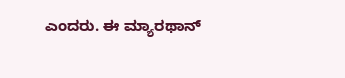ಎಂದರು. ಈ ಮ್ಯಾರಥಾನ್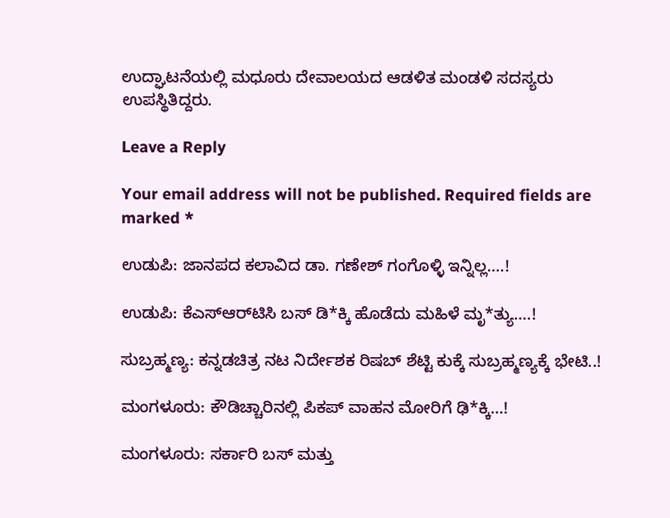ಉದ್ಘಾಟನೆಯಲ್ಲಿ ಮಧೂರು ದೇವಾಲಯದ ಆಡಳಿತ ಮಂಡಳಿ ಸದಸ್ಯರು ಉಪಸ್ಥಿತಿದ್ದರು.

Leave a Reply

Your email address will not be published. Required fields are marked *

ಉಡುಪಿ: ಜಾನಪದ ಕಲಾವಿದ ಡಾ. ಗಣೇಶ್ ಗಂಗೊಳ್ಳಿ ಇನ್ನಿಲ್ಲ….!

ಉಡುಪಿ: ಕೆಎಸ್‌ಆರ್‌ಟಿಸಿ ಬಸ್ ಡಿ*ಕ್ಕಿ ಹೊಡೆದು ಮಹಿಳೆ ಮೃ*ತ್ಯು….!

ಸುಬ್ರಹ್ಮಣ್ಯ: ಕನ್ನಡಚಿತ್ರ ನಟ ನಿರ್ದೇಶಕ ರಿಷಬ್ ಶೆಟ್ಟಿ ಕುಕ್ಕೆ ಸುಬ್ರಹ್ಮಣ್ಯಕ್ಕೆ ಭೇಟಿ..!

ಮಂಗಳೂರು: ಕೌಡಿಚ್ಚಾರಿನಲ್ಲಿ ಪಿಕಪ್ ವಾಹನ ಮೋರಿಗೆ ಢಿ*ಕ್ಕಿ…!

ಮಂಗಳೂರು: ಸರ್ಕಾರಿ ಬಸ್ ಮತ್ತು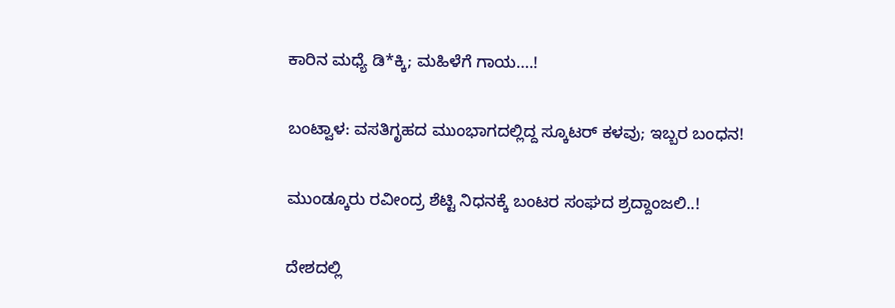ಕಾರಿನ ಮಧ್ಯೆ ಡಿ*ಕ್ಕಿ; ಮಹಿಳೆಗೆ ಗಾಯ….!

ಬಂಟ್ವಾಳ: ವಸತಿಗೃಹದ ಮುಂಭಾಗದಲ್ಲಿದ್ದ ಸ್ಕೂಟರ್ ಕಳವು; ಇಬ್ಬರ ಬಂಧನ!

ಮುಂಡ್ಕೂರು ರವೀಂದ್ರ ಶೆಟ್ಟಿ ನಿಧನಕ್ಕೆ ಬಂಟರ ಸಂಘದ ಶ್ರದ್ದಾಂಜಲಿ..!

ದೇಶದಲ್ಲಿ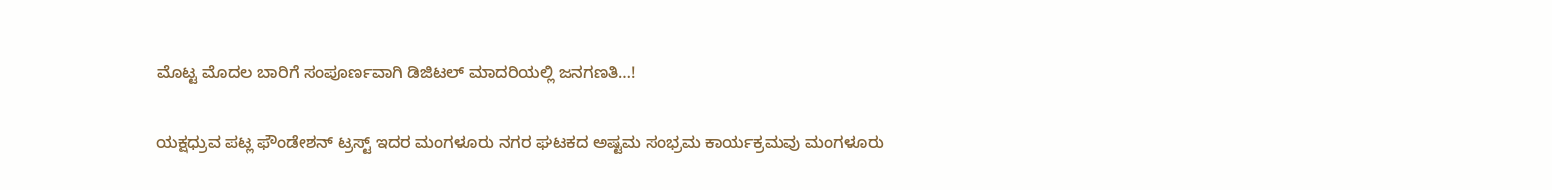ಮೊಟ್ಟ ಮೊದಲ ಬಾರಿಗೆ ಸಂಪೂರ್ಣವಾಗಿ ಡಿಜಿಟಲ್ ಮಾದರಿಯಲ್ಲಿ ಜನಗಣತಿ…!

ಯಕ್ಷಧ್ರುವ ಪಟ್ಲ ಫೌಂಡೇಶನ್ ಟ್ರಸ್ಟ್ ಇದರ ಮಂಗಳೂರು ನಗರ ಘಟಕದ ಅಷ್ಟಮ ಸಂಭ್ರಮ ಕಾರ್ಯಕ್ರಮವು ಮಂಗಳೂರು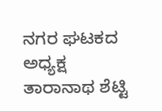ನಗರ ಘಟಕದ ಅಧ್ಯಕ್ಷ ತಾರಾನಾಥ ಶೆಟ್ಟಿ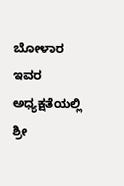ಬೋಳಾರ ಇವರ ಅಧ್ಯಕ್ಷತೆಯಲ್ಲಿ ಶ್ರೀ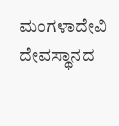ಮಂಗಳಾದೇವಿ ದೇವಸ್ಥಾನದ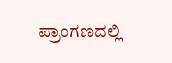ಪ್ರಾಂಗಣದಲ್ಲಿ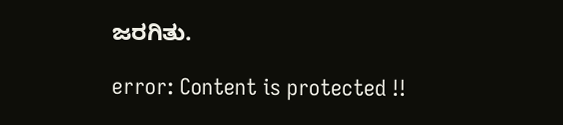ಜರಗಿತು.

error: Content is protected !!